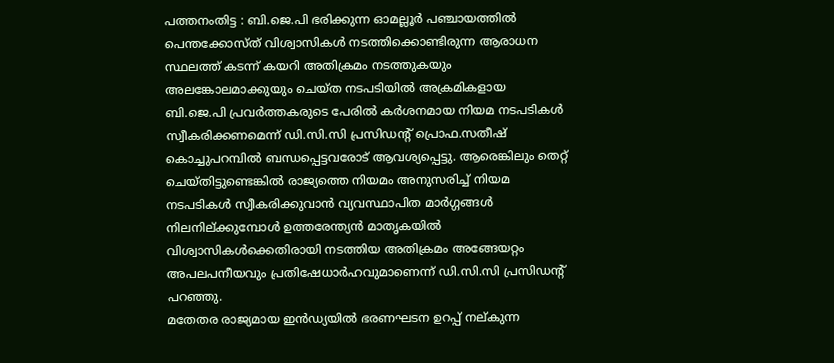പത്തനംതിട്ട : ബി.ജെ.പി ഭരിക്കുന്ന ഓമല്ലൂർ പഞ്ചായത്തിൽ പെന്തക്കോസ്ത് വിശ്വാസികൾ നടത്തിക്കൊണ്ടിരുന്ന ആരാധന സ്ഥലത്ത് കടന്ന് കയറി അതിക്രമം നടത്തുകയും അലങ്കോലമാക്കുയും ചെയ്ത നടപടിയിൽ അക്രമികളായ ബി.ജെ.പി പ്രവർത്തകരുടെ പേരിൽ കർശനമായ നിയമ നടപടികൾ സ്വീകരിക്കണമെന്ന് ഡി.സി.സി പ്രസിഡന്റ് പ്രൊഫ.സതീഷ് കൊച്ചുപറമ്പിൽ ബന്ധപ്പെട്ടവരോട് ആവശ്യപ്പെട്ടു. ആരെങ്കിലും തെറ്റ് ചെയ്തിട്ടുണ്ടെങ്കിൽ രാജ്യത്തെ നിയമം അനുസരിച്ച് നിയമ നടപടികൾ സ്വീകരിക്കുവാൻ വ്യവസ്ഥാപിത മാർഗ്ഗങ്ങൾ നിലനില്ക്കുമ്പോൾ ഉത്തരേന്ത്യൻ മാതൃകയിൽ വിശ്വാസികൾക്കെതിരായി നടത്തിയ അതിക്രമം അങ്ങേയറ്റം അപലപനീയവും പ്രതിഷേധാർഹവുമാണെന്ന് ഡി.സി.സി പ്രസിഡന്റ് പറഞ്ഞു.
മതേതര രാജ്യമായ ഇൻഡ്യയിൽ ഭരണഘടന ഉറപ്പ് നല്കുന്ന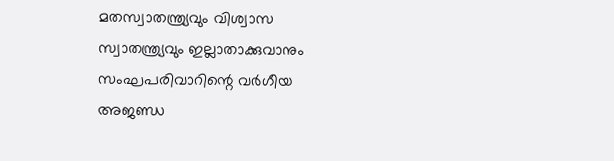മതസ്വാതന്ത്ര്യവും വിശ്വാസ സ്വാതന്ത്ര്യവും ഇല്ലാതാക്കുവാനും സംഘപരിവാറിന്റെ വർഗീയ അജണ്ഡ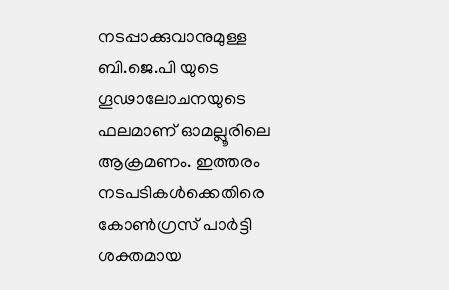നടപ്പാക്കുവാനുമുള്ള ബി.ജെ.പി യുടെ ഗൂഢാലോചനയുടെ ഫലമാണ് ഓമല്ലൂരിലെ ആക്രമണം. ഇത്തരം നടപടികൾക്കെതിരെ കോൺഗ്രസ് പാർട്ടി ശക്തമായ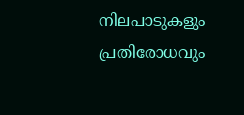നിലപാടുകളും പ്രതിരോധവും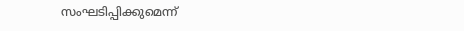സംഘടിപ്പിക്കുമെന്ന്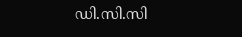ഡി.സി.സി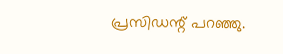പ്രസിഡന്റ് പറഞ്ഞു.